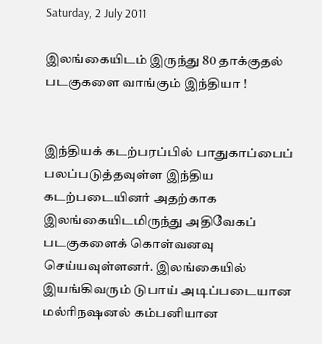Saturday, 2 July 2011

இலங்கையிடம் இருந்து 80 தாக்குதல் படகுகளை வாங்கும் இந்தியா !


இந்தியக் கடற்பரப்பில் பாதுகாப்பைப் பலப்படுத்தவுள்ள இந்திய கடற்படையினர் அதற்காக இலங்கையிடமிருந்து அதிவேகப் படகுகளைக் கொள்வனவு செய்யவுள்ளனர். இலங்கையில் இயங்கிவரும் டுபாய் அடிப்படையான மல்ரிநஷனல் கம்பனியான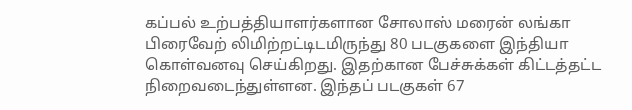கப்பல் உற்பத்தியாளர்களான சோலாஸ் மரைன் லங்கா பிரைவேற் லிமிற்றட்டிடமிருந்து 80 படகுகளை இந்தியா கொள்வனவு செய்கிறது. இதற்கான பேச்சுக்கள் கிட்டத்தட்ட நிறைவடைந்துள்ளன. இந்தப் படகுகள் 67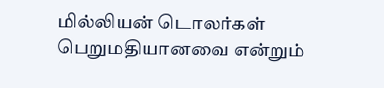மில்லியன் டொலர்கள் பெறுமதியானவை என்றும்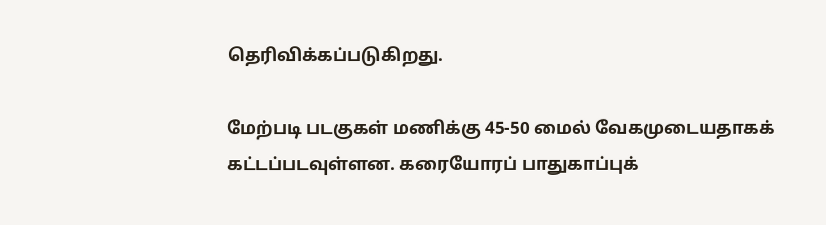தெரிவிக்கப்படுகிறது.

மேற்படி படகுகள் மணிக்கு 45-50 மைல் வேகமுடையதாகக் கட்டப்படவுள்ளன. கரையோரப் பாதுகாப்புக்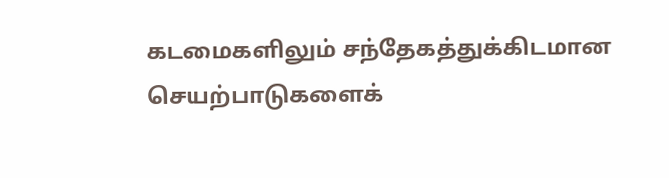கடமைகளிலும் சந்தேகத்துக்கிடமான செயற்பாடுகளைக்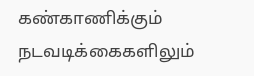கண்காணிக்கும் நடவடிக்கைகளிலும்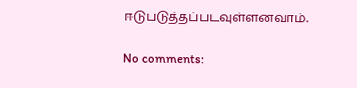ஈடுபடுத்தப்படவுள்ளனவாம்.

No comments: